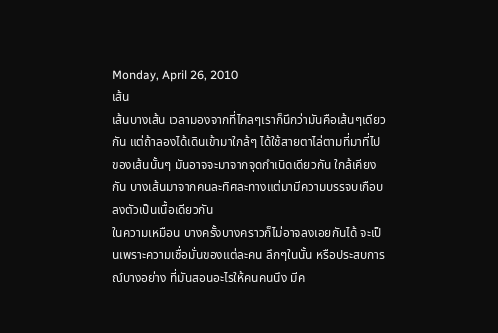Monday, April 26, 2010
เส้น
เส้นบางเส้น เวลามองจากที่ไกลๆเราก็นึกว่ามันคือเส้นๆเดียวกัน แต่ถ้าลองได้เดินเข้ามาใกล้ๆ ได้ใช้สายตาไล่ตามที่มาที่ไปของเส้นนั้นๆ มันอาจจะมาจากจุดกำเนิดเดียวกัน ใกล้เคียงกัน บางเส้นมาจากคนละทิศละทางแต่มามีความบรรจบเกือบลงตัวเป็นเนื้อเดียวกัน
ในความเหมือน บางครั้งบางคราวก็ไม่อาจลงเอยกันได้ จะเป็นเพราะความเชื่อมั่นของแต่ละคน ลึกๆในนั้น หรือประสบการณ์บางอย่าง ที่มันสอนอะไรให้คนคนนึง มีค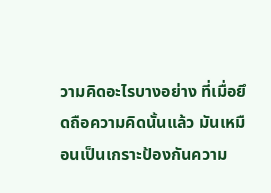วามคิดอะไรบางอย่าง ที่เมื่อยึดถือความคิดนั้นแล้ว มันเหมือนเป็นเกราะป้องกันความ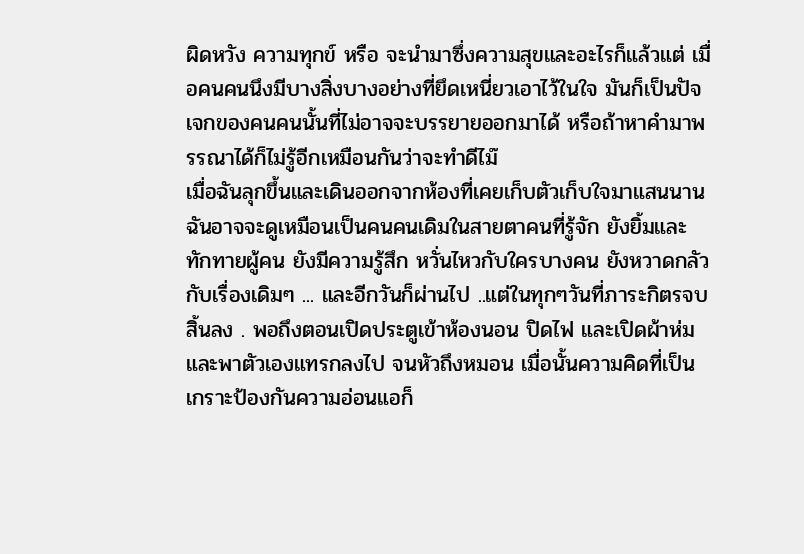ผิดหวัง ความทุกข์ หรือ จะนำมาซึ่งความสุขและอะไรก็แล้วแต่ เมื่อคนคนนึงมีบางสิ่งบางอย่างที่ยึดเหนี่ยวเอาไว้ในใจ มันก็เป็นปัจเจกของคนคนนั้นที่ไม่อาจจะบรรยายออกมาได้ หรือถ้าหาคำมาพรรณาได้ก็ไม่รู้อีกเหมือนกันว่าจะทำดีไม๊
เมื่อฉันลุกขึ้นและเดินออกจากห้องที่เคยเก็บตัวเก็บใจมาแสนนาน ฉันอาจจะดูเหมือนเป็นคนคนเดิมในสายตาคนที่รู้จัก ยังยิ้มและทักทายผู้คน ยังมีความรู้สึก หวั่นไหวกับใครบางคน ยังหวาดกลัวกับเรื่องเดิมๆ ... และอีกวันก็ผ่านไป ..แต่ในทุกๆวันที่ภาระกิตรจบสิ้นลง . พอถึงตอนเปิดประตูเข้าห้องนอน ปิดไฟ และเปิดผ้าห่มและพาตัวเองแทรกลงไป จนหัวถึงหมอน เมื่อนั้นความคิดที่เป็นเกราะป้องกันความอ่อนแอก็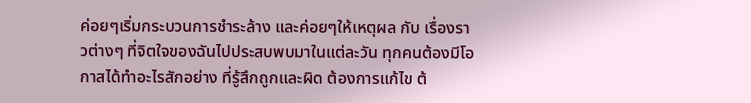ค่อยๆเริ่มกระบวนการชำระล้าง และค่อยๆให้เหตุผล กับ เรื่องราวต่างๆ ที่จิตใจของฉันไปประสบพบมาในแต่ละวัน ทุกคนต้องมีโอกาสได้ทำอะไรสักอย่าง ที่รู้สึกถูกและผิด ต้องการแก้ไข ต้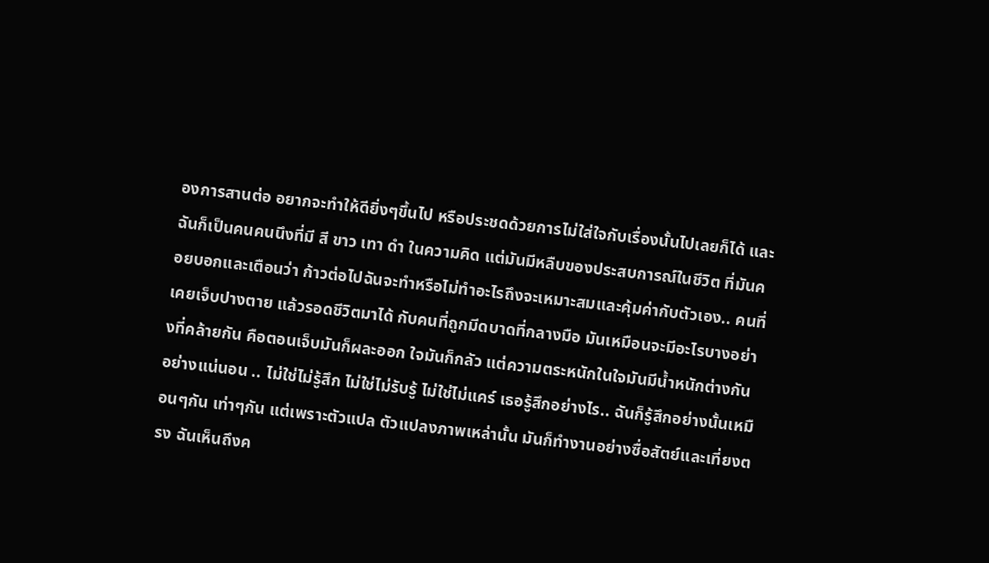องการสานต่อ อยากจะทำให้ดียิ่งๆขึ้นไป หรือประชดด้วยการไม่ใส่ใจกับเรื่องนั้นไปเลยก็ได้ และฉันก็เป็นคนคนนึงที่มี สี ขาว เทา ดำ ในความคิด แต่มันมีหลืบของประสบการณ์ในชีวิต ที่มันคอยบอกและเตือนว่า ก้าวต่อไปฉันจะทำหรือไม่ทำอะไรถึงจะเหมาะสมและคุ้มค่ากับตัวเอง.. คนที่เคยเจ็บปางตาย แล้วรอดชีวิตมาได้ กับคนที่ถูกมีดบาดที่กลางมือ มันเหมือนจะมีอะไรบางอย่างที่คล้ายกัน คือตอนเจ็บมันก็ผละออก ใจมันก็กลัว แต่ความตระหนักในใจมันมีน้ำหนักต่างกันอย่างแน่นอน .. ไม่ใช่ไม่รู้สึก ไม่ใช่ไม่รับรู้ ไม่ใช่ไม่แคร์ เธอรู้สึกอย่างไร.. ฉันก็รู้สึกอย่างนั้นเหมือนๆกัน เท่าๆกัน แต่เพราะตัวแปล ตัวแปลงภาพเหล่านั้น มันก็ทำงานอย่างซื่อสัตย์และเที่ยงตรง ฉันเห็นถึงค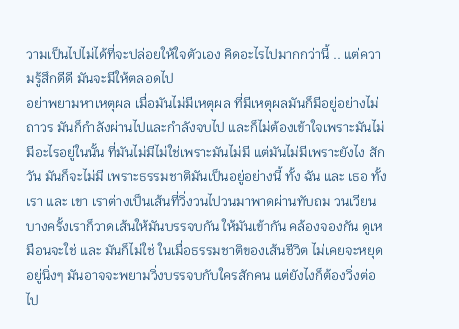วามเป็นไปไม่ได้ที่จะปล่อยให้ใจตัวเอง คิดอะไรไปมากกว่านี้ .. แต่ความรู้สึกดีดี มันจะมีให้ตลอดไป
อย่าพยามหาเหตุผล เมื่อมันไม่มีเหตุผล ที่มีเหตุผลมันก็มีอยู่อย่างไม่ถาวร มันก็กำลังผ่านไปและกำลังจบไป และก็ไม่ต้องเข้าใจเพราะมันไม่มีอะไรอยู่ในนั้น ที่มันไม่มีไม่ใช่เพราะมันไม่มี แต่มันไม่มีเพราะยังไง สักวัน มันก็จะไม่มี เพราะธรรมชาติมันเป็นอยู่อย่างนี้ ทั้ง ฉัน และ เธอ ทั้ง เรา และ เขา เราต่างเป็นเส้นที่วิ่งวนไปวนมาพาดผ่านทับถม วนเวียน บางครั้งเราก็วาดเส้นให้มันบรรจบกัน ให้มันเข้ากัน คล้องจองกัน ดูเหมือนจะใช่ และ มันก็ไม่ใช่ ในเมื่อธรรมชาติของเส้นชีวิต ไม่เคยจะหยุดอยู่นิ่งๆ มันอาจจะพยามวิ่งบรรจบกับใครสักคน แต่ยังไงก็ต้องวิ่งต่อไป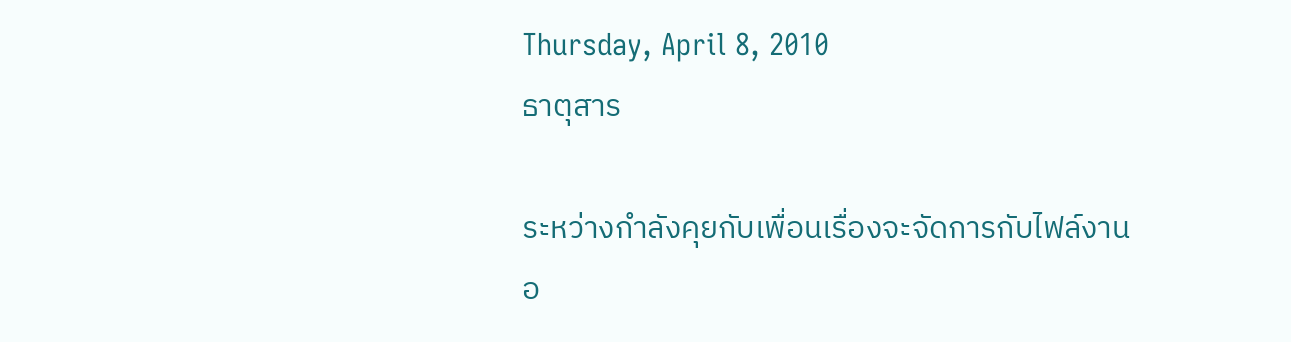Thursday, April 8, 2010
ธาตุสาร

ระหว่างกำลังคุยกับเพื่อนเรื่องจะจัดการกับไฟล์งานอ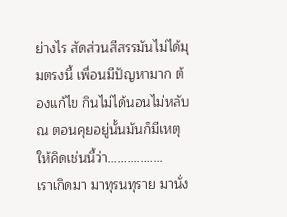ย่างไร สัดส่วนสีสรรมันไม่ได้มุมตรงนี้ เพื่อนมีปัญหามาก ต้องแก้ไข กินไม่ได้นอนไม่หลับ ณ ตอนคุยอยู่นั้นมันก็มีเหตุให้คิดเช่นนี้ว่า.................
เราเกิดมา มาทุรนทุราย มานั่ง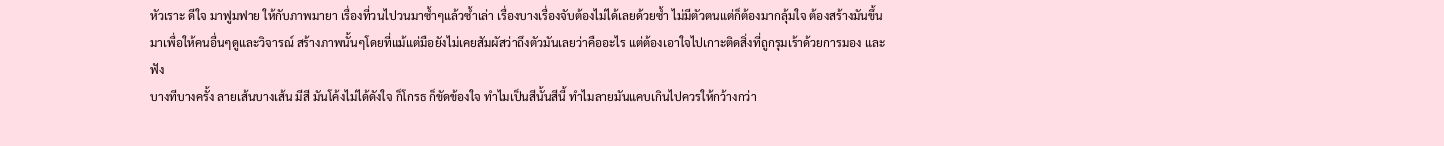หัวเราะ ดีใจ มาฟูมฟาย ให้กับภาพมายา เรื่องที่วนไปวนมาซ้ำๆแล้วซ้ำเล่า เรื่องบางเรื่องจับต้องไม่ได้เลยด้วยซ้ำ ไม่มีตัวตนแต่ก็ต้องมากลุ้มใจ ต้องสร้างมันขึ้นมาเพื่อให้คนอื่นๆดูและวิจารณ์ สร้างภาพนั้นๆโดยที่แม้แต่มือยังไม่เคยสัมผัสว่าถึงตัวมันเลยว่าคืออะไร แต่ต้องเอาใจไปเกาะติดสิ่งที่ถูกรุมเร้าด้วยการมอง และฟัง
บางทีบางครั้ง ลายเส้นบางเส้น มีสี มันโค้งไม่ได้ดังใจ ก็โกรธ ก็ขัดข้องใจ ทำไมเป็นสีนั้นสีนี้ ทำไมลายมันแคบเกินไปควรให้กว้างกว่า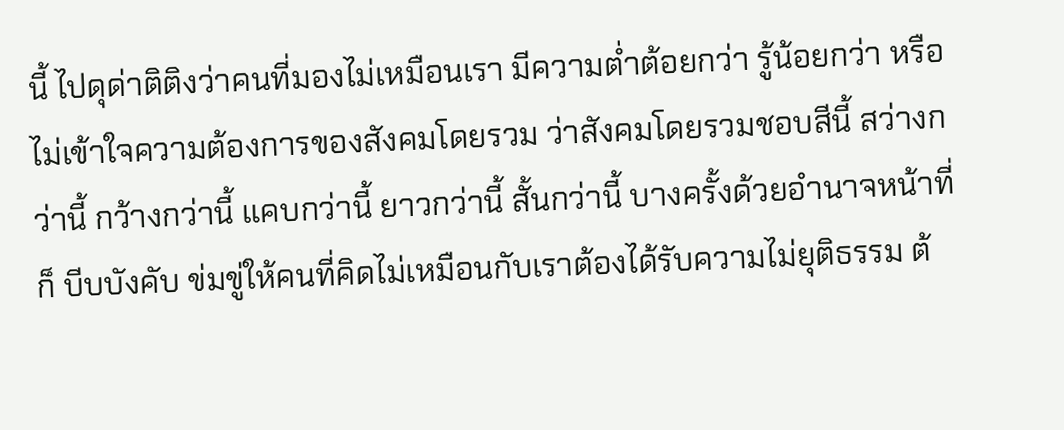นี้ ไปดุด่าติติงว่าคนที่มองไม่เหมือนเรา มีความต่ำต้อยกว่า รู้น้อยกว่า หรือไม่เข้าใจความต้องการของสังคมโดยรวม ว่าสังคมโดยรวมชอบสีนี้ สว่างกว่านี้ กว้างกว่านี้ แคบกว่านี้ ยาวกว่านี้ สั้นกว่านี้ บางครั้งด้วยอำนาจหน้าที่ก็ บีบบังคับ ข่มขู่ให้คนที่คิดไม่เหมือนกับเราต้องได้รับความไม่ยุติธรรม ต้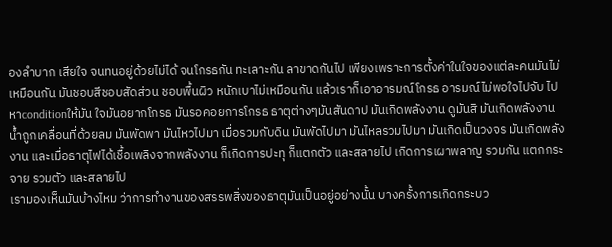องลำบาก เสียใจ จนทนอยู่ด้วยไม่ได้ จนโกรธกัน ทะเลาะกัน ลาขาดกันไป เพียงเพราะการตั้งค่าในใจของแต่ละคนมันไม่เหมือนกัน มันชอบสีชอบสัดส่วน ชอบพื้นผิว หนักเบาไม่เหมือนกัน แล้วเราก็เอาอารมณ์โกรธ อารมณ์ไม่พอใจไปจับ ไปหาconditionให้มัน ใจมันอยากโกรธ มันรอคอยการโกรธ ธาตุต่างๆมันสันดาป มันเกิดพลังงาน ดูมันสิ มันเกิดพลังงาน น้ำถูกเคลื่อนที่ด้วยลม มันพัดพา มันไหวไปมา เมื่อรวมกับดิน มันพัดไปมา มันไหลรวมไปมา มันเกิดเป็นวงจร มันเกิดพลังงาน และเมื่อธาตุไฟได้เชื้อเพลิงจากพลังงาน ก็เกิดการปะทุ ก็แตกตัว และสลายไป เกิดการเผาพลาญ รวมกัน แตกกระจาย รวมตัว และสลายไป
เรามองเห็นมันบ้างไหม ว่าการทำงานของสรรพสิ่งของธาตุมันเป็นอยู่อย่างนั้น บางครั้งการเกิดกระบว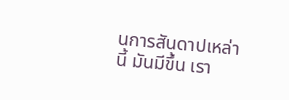นการสันดาปเหล่านี้ มันมีขึ้น เรา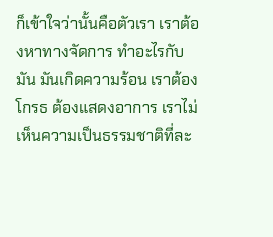ก็เข้าใจว่านั้นคือตัวเรา เราต้องหาทางจัดการ ทำอะไรกับมัน มันเกิดความร้อน เราต้องโกรธ ต้องแสดงอาการ เราไม่เห็นความเป็นธรรมชาติที่ละ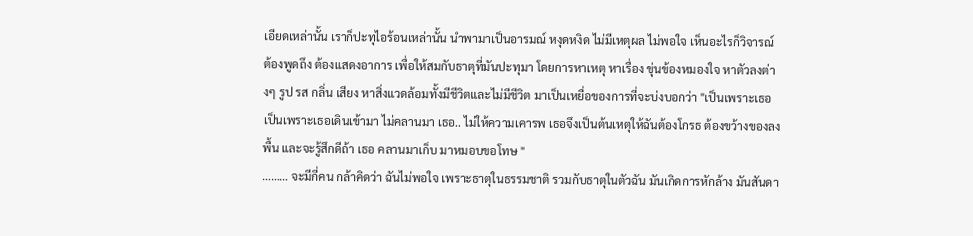เอียดเหล่านั้น เราก็ปะทุไอร้อนเหล่านั้น นำพามาเป็นอารมณ์ หงุดหงิด ไม่มีเหตุผล ไม่พอใจ เห็นอะไรก็วิจารณ์ ต้องพูดถึง ต้องแสดงอาการ เพื่อให้สมกับธาตุที่มันปะทุมา โดยการหาเหตุ หาเรื่อง ขุ่นข้องหมองใจ หาตัวลงต่างๆ รูป รส กลิ่น เสียง หาสิ่งแวดล้อมทั้งมีชีวิตและไม่มีชีวิต มาเป็นเหยื่อของการที่จะบ่งบอกว่า "เป็นเพราะเธอ เป็นเพราะเธอเดินเข้ามา ไม่คลานมา เธอ.. ไม่ให้ความเคารพ เธอจึงเป็นต้นเหตุให้ฉันต้องโกรธ ต้องขว้างของลงพื้น และจะรู้สึกดีถ้า เธอ คลานมาเก็บ มาหมอบขอโทษ "
……… จะมีกี่คน กล้าคิดว่า ฉันไม่พอใจ เพราะธาตุในธรรมชาติ รวมกับธาตุในตัวฉัน มันเกิดการหักล้าง มันสันดา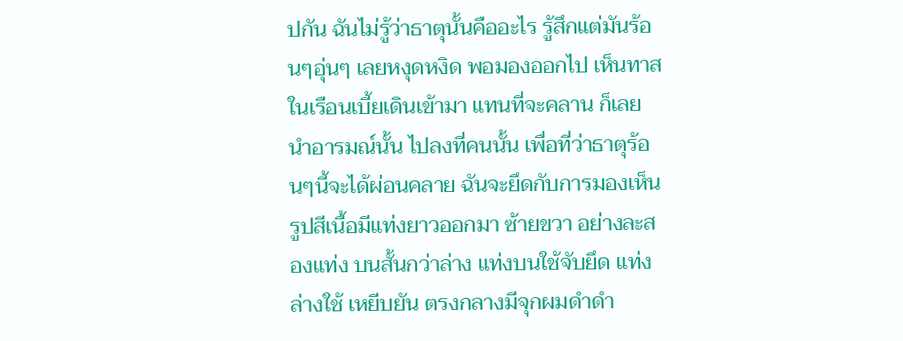ปกัน ฉันไม่รู้ว่าธาตุนั้นคืออะไร รู้สึกแต่มันร้อนๆอุ่นๆ เลยหงุดหงิด พอมองออกไป เห็นทาสในเรือนเบี้ยเดินเข้ามา แทนที่จะคลาน ก็เลย นำอารมณ์นั้น ไปลงที่คนนั้น เพื่อที่ว่าธาตุร้อนๆนี้จะได้ผ่อนคลาย ฉันจะยึดกับการมองเห็น รูปสีเนื้อมีแท่งยาวออกมา ซ้ายขวา อย่างละสองแท่ง บนสั้นกว่าล่าง แท่งบนใช้จับยึด แท่งล่างใช้ เหยีบยัน ตรงกลางมีจุกผมดำดำ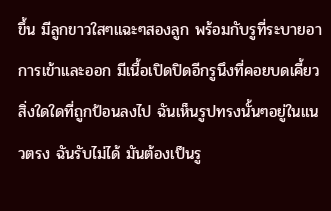ขึ้น มีลูกขาวใสๆแฉะๆสองลูก พร้อมกับรูที่ระบายอาการเข้าและออก มีเนื้อเปิดปิดอีกรูนึงที่คอยบดเคี้ยวสิ่งใดใดที่ถูกป้อนลงไป ฉันเห็นรูปทรงนั้นๆอยู่ในแนวตรง ฉันรับไม่ได้ มันต้องเป็นรู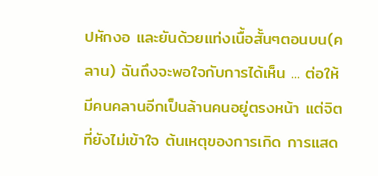ปหักงอ และยันด้วยแท่งเนื้อสั้นๆตอนบน(คลาน) ฉันถึงจะพอใจกับการได้เห็น ... ต่อให้มีคนคลานอีกเป็นล้านคนอยู่ตรงหน้า แต่จิตที่ยังไม่เข้าใจ ต้นเหตุของการเกิด การแสด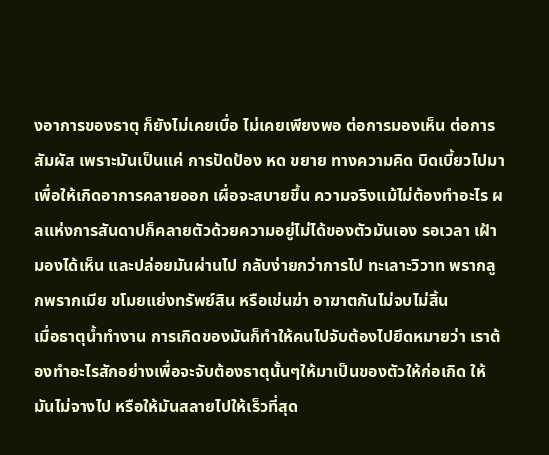งอาการของธาตุ ก็ยังไม่เคยเบื่อ ไม่เคยเพียงพอ ต่อการมองเห็น ต่อการสัมผัส เพราะมันเป็นแค่ การปัดป้อง หด ขยาย ทางความคิด บิดเบี้ยวไปมา เพื่อให้เกิดอาการคลายออก เผื่อจะสบายขึ้น ความจริงแม้ไม่ต้องทำอะไร ผลแห่งการสันดาปก็คลายตัวด้วยความอยู่ไม่ได้ของตัวมันเอง รอเวลา เฝ้ามองได้เห็น และปล่อยมันผ่านไป กลับง่ายกว่าการไป ทะเลาะวิวาท พรากลูกพรากเมีย ขโมยแย่งทรัพย์สิน หรือเข่นฆ่า อาฆาตกันไม่จบไม่สิ้น
เมื่อธาตุน้ำทำงาน การเกิดของมันก็ทำให้คนไปจับต้องไปยึดหมายว่า เราต้องทำอะไรสักอย่างเพื่อจะจับต้องธาตุนั้นๆให้มาเป็นของตัวให้ก่อเกิด ให้มันไม่จางไป หรือให้มันสลายไปให้เร็วที่สุด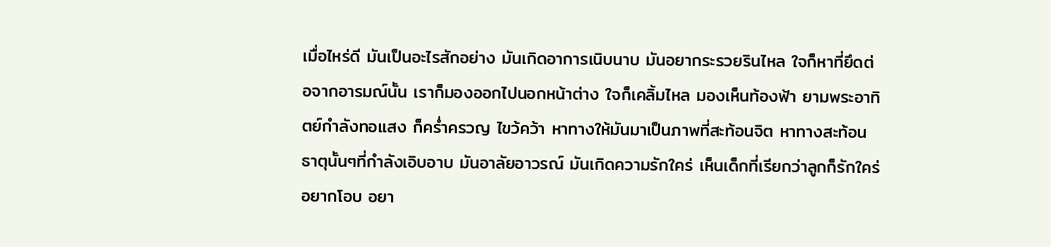เมื่อไหร่ดี มันเป็นอะไรสักอย่าง มันเกิดอาการเนิบนาบ มันอยากระรวยรินไหล ใจก็หาที่ยึดต่อจากอารมณ์นั้น เราก็มองออกไปนอกหน้าต่าง ใจก็เคลิ้มไหล มองเห็นท้องฟ้า ยามพระอาทิตย์กำลังทอแสง ก็คร่ำครวญ ไขว้คว้า หาทางให้มันมาเป็นภาพที่สะท้อนจิต หาทางสะท้อนธาตุนั้นๆที่กำลังเอิบอาบ มันอาลัยอาวรณ์ มันเกิดความรักใคร่ เห็นเด็กที่เรียกว่าลูกก็รักใคร่ อยากโอบ อยา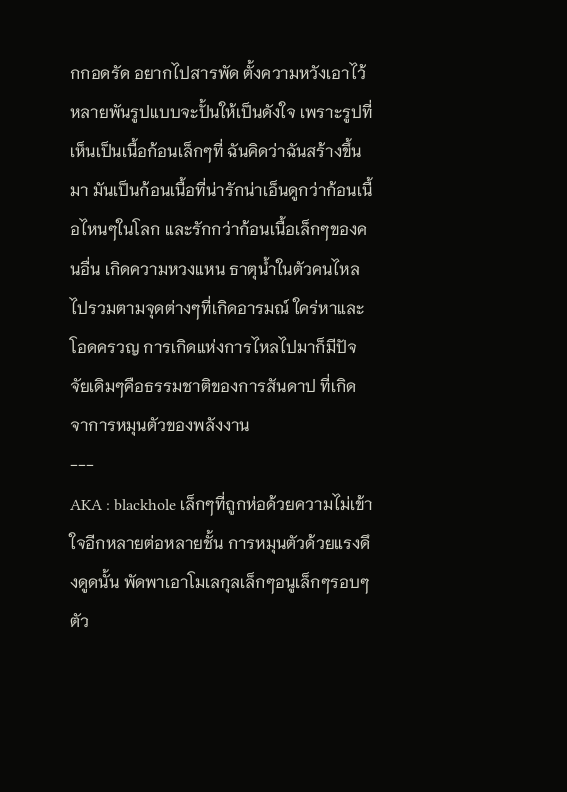กกอดรัด อยากไปสารพัด ตั้งความหวังเอาไว้หลายพันรูปแบบจะปั้นให้เป็นดังใจ เพราะรูปที่เห็นเป็นเนื้อก้อนเล็กๆที่ ฉันคิดว่าฉันสร้างขึ้นมา มันเป็นก้อนเนื้อที่น่ารักน่าเอ็นดูกว่าก้อนเนื้อไหนๆในโลก และรักกว่าก้อนเนื้อเล็กๆของคนอื่น เกิดความหวงแหน ธาตุน้ำในตัวคนไหลไปรวมตามจุดต่างๆที่เกิดอารมณ์ ใคร่หาและโอดครวญ การเกิดแห่งการไหลไปมาก็มีปัจจัยเดิมๆคือธรรมชาติของการสันดาป ที่เกิดจาการหมุนตัวของพลังงาน
---
AKA : blackhole เล็กๆที่ถูกห่อด้วยความไม่เข้าใจอีกหลายต่อหลายชั้น การหมุนตัวด้วยแรงดึงดูดนั้น พัดพาเอาโมเลกุลเล็กๆอนูเล็กๆรอบๆตัว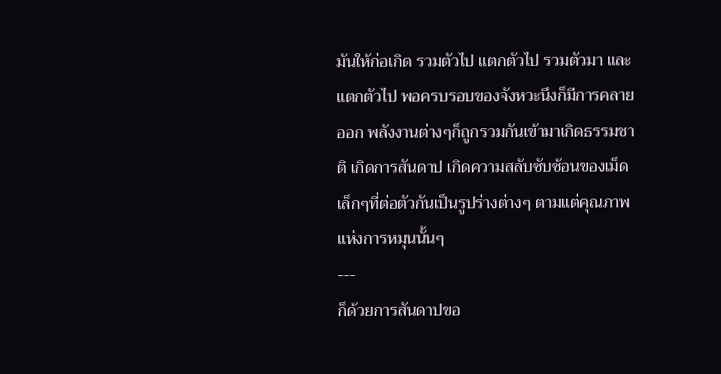มันให้ก่อเกิด รวมตัวไป แตกตัวไป รวมตัวมา และแตกตัวไป พอครบรอบของจังหวะนึงก็มีการคลายออก พลังงานต่างๆก็ถูกรวมกันเข้ามาเกิดธรรมชาติ เกิดการสันดาป เกิดความสลับซับซ้อนของเม็ดเล็กๆที่ต่อตัวกันเป็นรูปร่างต่างๆ ตามแต่คุณภาพแห่งการหมุนนั้นๆ
---
ก็ด้วยการสันดาปขอ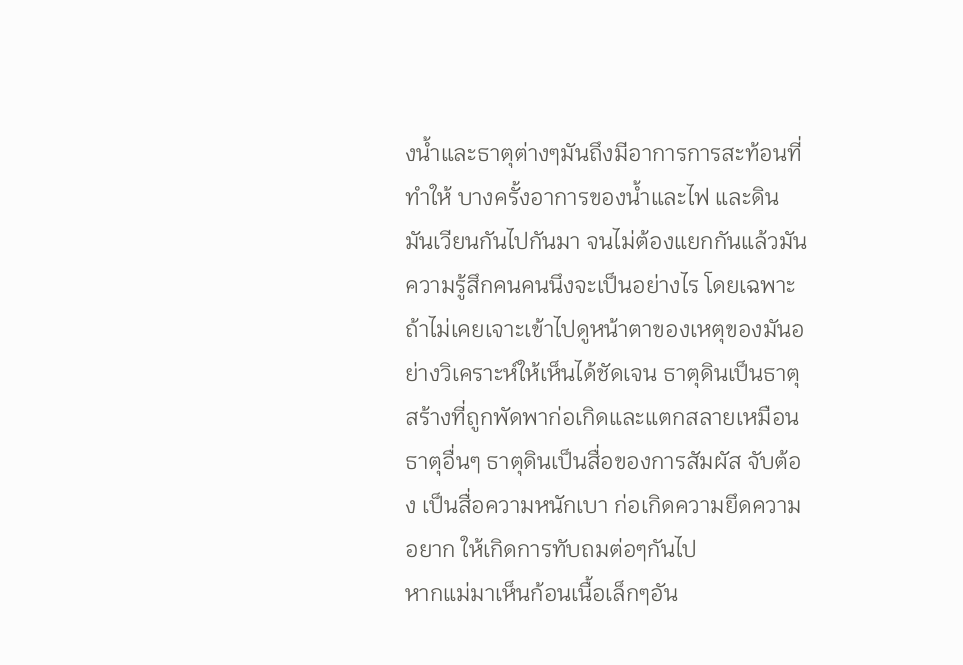งน้ำและธาตุต่างๆมันถึงมีอาการการสะท้อนที่ทำให้ บางครั้งอาการของน้ำและไฟ และดิน มันเวียนกันไปกันมา จนไม่ต้องแยกกันแล้วมันความรู้สึกคนคนนึงจะเป็นอย่างไร โดยเฉพาะถ้าไม่เคยเจาะเข้าไปดูหน้าตาของเหตุของมันอย่างวิเคราะห์ให้เห็นได้ชัดเจน ธาตุดินเป็นธาตุสร้างที่ถูกพัดพาก่อเกิดและแตกสลายเหมือนธาตุอื่นๆ ธาตุดินเป็นสื่อของการสัมผัส จับต้อง เป็นสื่อความหนักเบา ก่อเกิดความยึดความอยาก ให้เกิดการทับถมต่อๆกันไป
หากแม่มาเห็นก้อนเนื้อเล็กๆอัน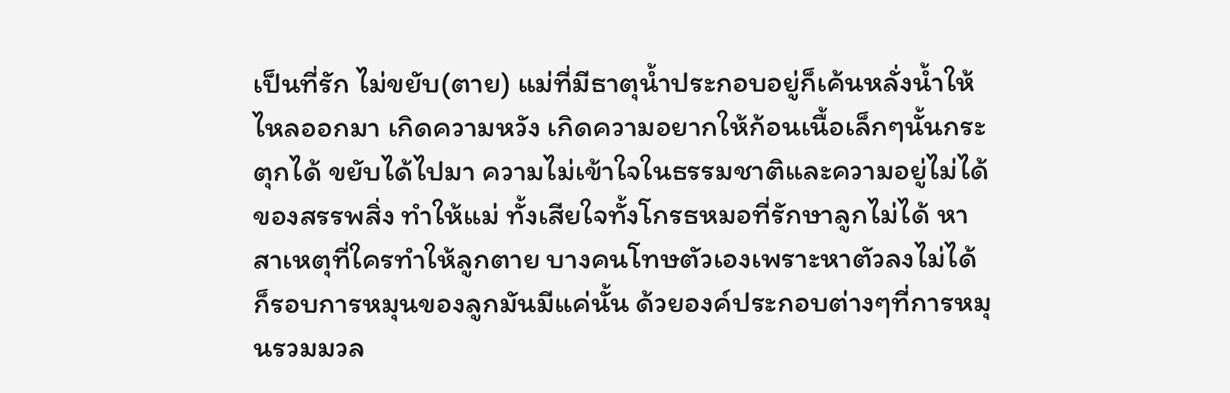เป็นที่รัก ไม่ขยับ(ตาย) แม่ที่มีธาตุน้ำประกอบอยู่ก็เค้นหลั่งน้ำให้ไหลออกมา เกิดความหวัง เกิดความอยากให้ก้อนเนื้อเล็กๆนั้นกระตุกได้ ขยับได้ไปมา ความไม่เข้าใจในธรรมชาติและความอยู่ไม่ได้ของสรรพสิ่ง ทำให้แม่ ทั้งเสียใจทั้งโกรธหมอที่รักษาลูกไม่ได้ หาสาเหตุที่ใครทำให้ลูกตาย บางคนโทษตัวเองเพราะหาตัวลงไม่ได้ ก็รอบการหมุนของลูกมันมีแค่นั้น ด้วยองค์ประกอบต่างๆที่การหมุนรวมมวล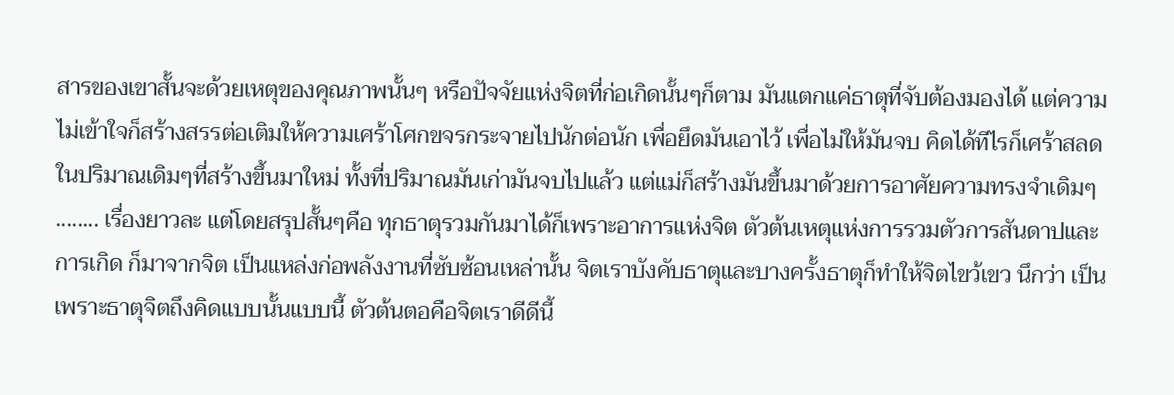สารของเขาสั้นจะด้วยเหตุของคุณภาพนั้นๆ หรือปัจจัยแห่งจิตที่ก่อเกิดนั้นๆก็ตาม มันแตกแค่ธาตุที่จับต้องมองได้ แต่ความไม่เข้าใจก็สร้างสรรต่อเติมให้ความเศร้าโศกขจรกระจายไปนักต่อนัก เพื่อยึดมันเอาไว้ เพื่อไม่ให้มันจบ คิดได้ทีไรก็เศร้าสลดในปริมาณเดิมๆที่สร้างขึ้นมาใหม่ ทั้งที่ปริมาณมันเก่ามันจบไปแล้ว แต่แม่ก็สร้างมันขึ้นมาด้วยการอาศัยความทรงจำเดิมๆ ........ เรื่องยาวละ แต่โดยสรุปสั้นๆคือ ทุกธาตุรวมกันมาได้ก็เพราะอาการแห่งจิต ตัวต้นเหตุแห่งการรวมตัวการสันดาปและการเกิด ก็มาจากจิต เป็นแหล่งก่อพลังงานที่ซับซ้อนเหล่านั้น จิตเราบังคับธาตุและบางครั้งธาตุก็ทำให้จิตไขว้เขว นึกว่า เป็นเพราะธาตุจิตถึงคิดแบบนั้นแบบนี้ ตัวต้นตอคือจิตเราดีดีนี้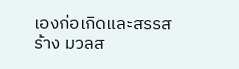เองก่อเกิดและสรรสร้าง มวลส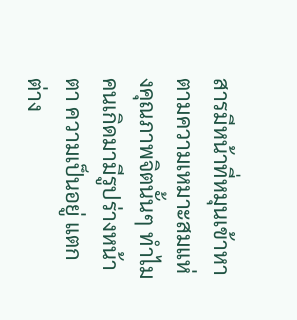สารมีหน้าที่หมุนเข้าหาตามความเหมาะสมแห่งคุณภาพจิตนั้นๆ ทำไมคนเกิดมามีรูปร่างหน้าตา ความเป็นอยู่ แตกต่าง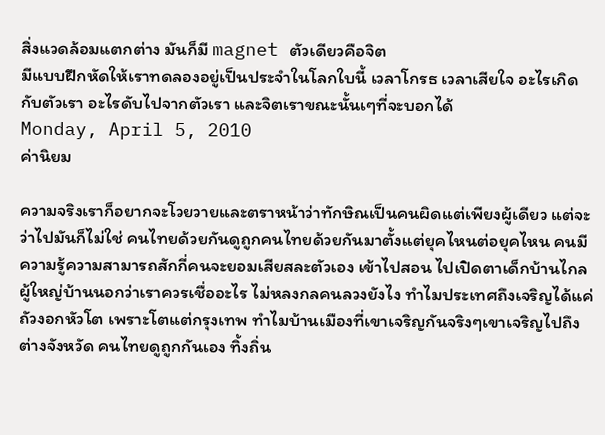สิ่งแวดล้อมแตกต่าง มันก็มี magnet ตัวเดียวคือจิต
มีแบบฝึกหัดให้เราทดลองอยู่เป็นประจำในโลกใบนี้ เวลาโกรธ เวลาเสียใจ อะไรเกิดกับตัวเรา อะไรดับไปจากตัวเรา และจิตเราขณะนั้นเๆที่จะบอกได้
Monday, April 5, 2010
ค่านิยม

ความจริงเราก็อยากจะโวยวายและตราหน้าว่าทักษิณเป็นคนผิดแต่เพียงผู้เดียว แต่จะว่าไปมันก็ไม่ใช่ คนไทยด้วยกันดูถูกคนไทยด้วยกันมาตั้งแต่ยุคไหนต่อยุคไหน คนมีความรู้ความสามารถสักกี่คนจะยอมเสียสละตัวเอง เข้าไปสอน ไปเปิดตาเด็กบ้านไกลผู้ใหญ่บ้านนอกว่าเราควรเชื่ออะไร ไม่หลงกลคนลวงยังไง ทำไมประเทศถึงเจริญได้แค่ถัวงอกหัวโต เพราะโตแต่กรุงเทพ ทำไมบ้านเมืองที่เขาเจริญกันจริงๆเขาเจริญไปถึงต่างจังหวัด คนไทยดูถูกกันเอง ทิ้งถิ่น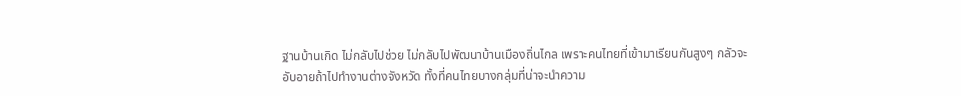ฐานบ้านเกิด ไม่กลับไปช่วย ไม่กลับไปพัฒนาบ้านเมืองถิ่นไกล เพราะคนไทยที่เข้ามาเรียนกันสูงๆ กลัวจะอับอายถ้าไปทำงานต่างจังหวัด ทั้งที่คนไทยบางกลุ่มที่น่าจะนำความ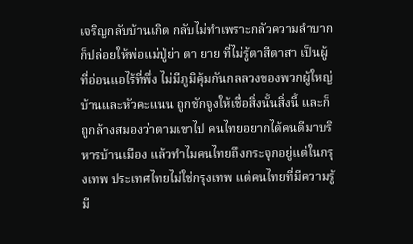เจริญกลับบ้านเกิด กลับไม่ทำเพราะกลัวความลำบาก ก็ปล่อยให้พ่อแม่ปู่ย่า ตา ยาย ที่ไม่รู้ตาสีตาสา เป็นผู้ที่อ่อนแอไร้ที่พึ่ง ไม่มีภูมิคุ้มกันกลลวงของพวกผู้ใหญ่บ้านและหัวคะแนน ถูกชักจูงให้เชื่อสิ่งนั้นสิ่งนี้ และก็ถูกล้างสมองว่าตามเขาไป คนไทยอยากได้คนดีมาบริหารบ้านเมือง แล้วทำไมคนไทยถึงกระจุกอยู่แต่ในกรุงเทพ ประเทศไทยไม่ใช่กรุงเทพ แต่คนไทยที่มีความรู้มี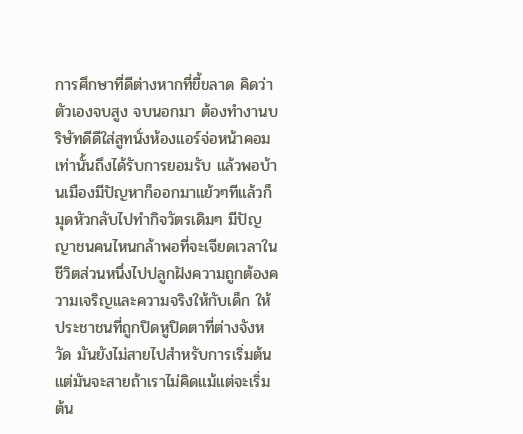การศึกษาที่ดีต่างหากที่ขี้ขลาด คิดว่าตัวเองจบสูง จบนอกมา ต้องทำงานบริษัทดีดีใส่สูทนั่งห้องแอร์จ่อหน้าคอมเท่านั้นถึงได้รับการยอมรับ แล้วพอบ้านเมืองมีปัญหาก็ออกมาแย้วๆทีแล้วก็มุดหัวกลับไปทำกิจวัตรเดิมๆ มีปัญญาชนคนไหนกล้าพอที่จะเจียดเวลาในชีวิตส่วนหนึ่งไปปลูกฝังความถูกต้องความเจริญและความจริงให้กับเด็ก ให้ประชาชนที่ถูกปิดหูปิดตาที่ต่างจังหวัด มันยังไม่สายไปสำหรับการเริ่มต้น แต่มันจะสายถ้าเราไม่คิดแม้แต่จะเริ่มต้น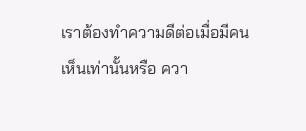เราต้องทำความดีต่อเมื่อมีคนเห็นเท่านั้นหรือ ควา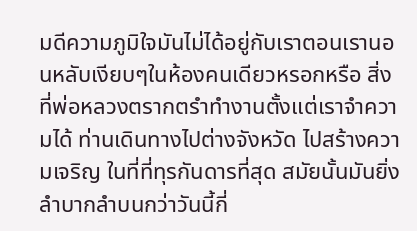มดีความภูมิใจมันไม่ได้อยู่กับเราตอนเรานอนหลับเงียบๆในห้องคนเดียวหรอกหรือ สิ่งที่พ่อหลวงตรากตรำทำงานตั้งแต่เราจำความได้ ท่านเดินทางไปต่างจังหวัด ไปสร้างความเจริญ ในที่ที่ทุรกันดารที่สุด สมัยนั้นมันยิ่งลำบากลำบนกว่าวันนี้กี่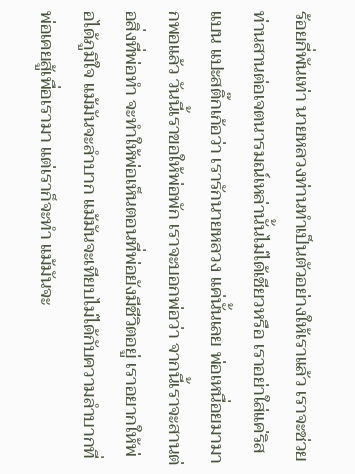ร้อยกี่พันเท่า นายหลวงท่านทำเป็นตัวอย่างให้เราแล้ว เราจะช่วยท่านสานต่อเจตนารมณ์เหล่านั้นไม่ได้เชียวหรือ เราอย่าใส่แค่ริสแบน แปะสติ๊กเก้อว่า เรารักนายหลวง แค่นั้นเลย พ่อเหนื่อยมามากพอแล้ว วันนี้เราขอให้พ่อพัก เราจะบอกพ่อว่า จากนี้เราจะสานต่อสิ่งที่พ่อทำ จะทำให้พ่อเห็นตอนที่พ่อยังมีชีวิตอยู่ เราอยากให้พ่อได้ภูมิใจ แม้มันจะลำบาก แม้มันจะเทียบไม่ได้กับความลำบากที่พ่อเคยสู้เพื่อเรามา แต่เราก็จะทำ แม้มันจะ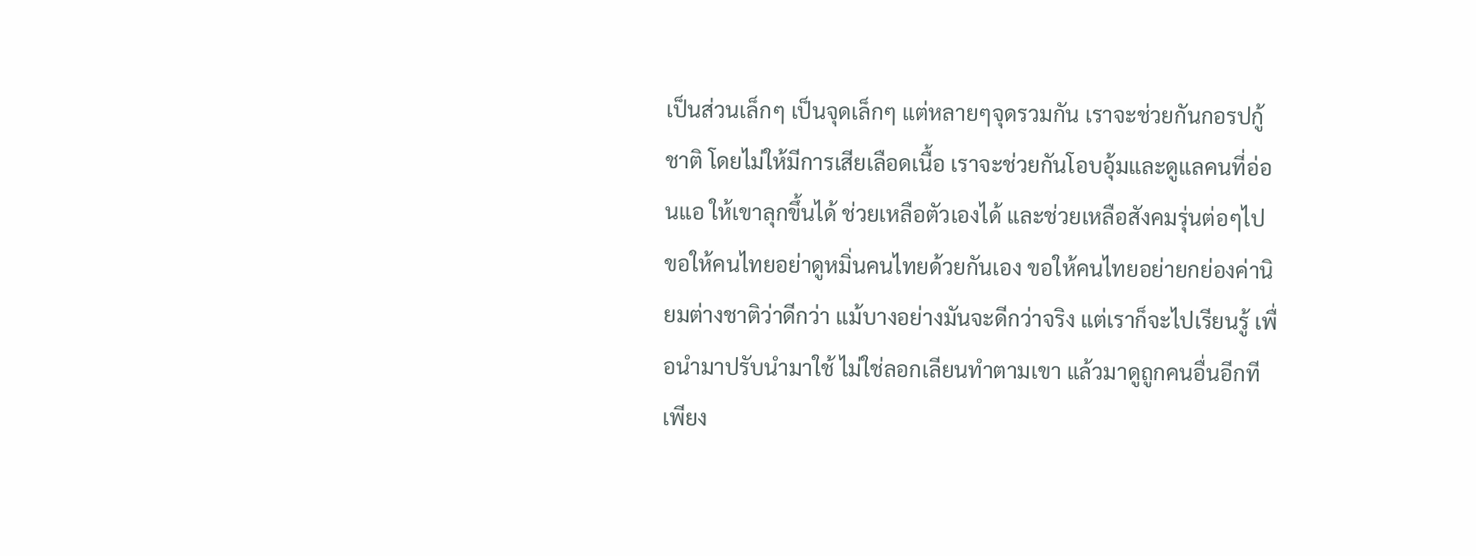เป็นส่วนเล็กๆ เป็นจุดเล็กๆ แต่หลายๆจุดรวมกัน เราจะช่วยกันกอรปกู้ชาติ โดยไม่ให้มีการเสียเลือดเนื้อ เราจะช่วยกันโอบอุ้มและดูแลคนที่อ่อนแอ ให้เขาลุกขึ้นได้ ช่วยเหลือตัวเองได้ และช่วยเหลือสังคมรุ่นต่อๆไป ขอให้คนไทยอย่าดูหมิ่นคนไทยด้วยกันเอง ขอให้คนไทยอย่ายกย่องค่านิยมต่างชาติว่าดีกว่า แม้บางอย่างมันจะดีกว่าจริง แต่เราก็จะไปเรียนรู้ เพื่อนำมาปรับนำมาใช้ ไม่ใช่ลอกเลียนทำตามเขา แล้วมาดูถูกคนอื่นอีกที เพียง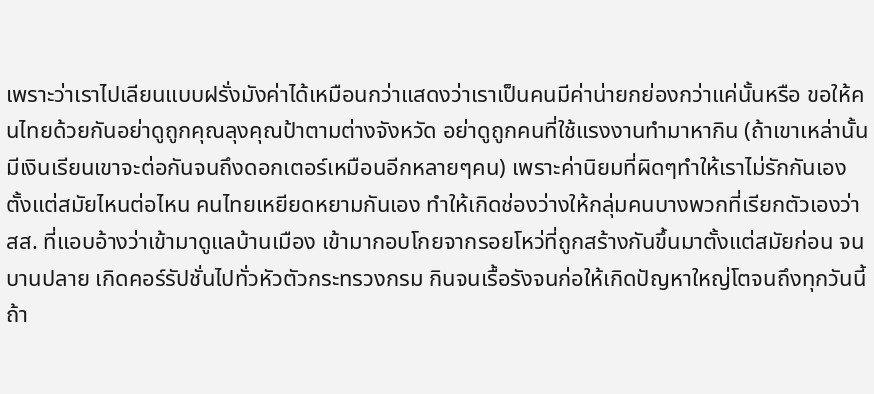เพราะว่าเราไปเลียนแบบฝรั่งมังค่าได้เหมือนกว่าแสดงว่าเราเป็นคนมีค่าน่ายกย่องกว่าแค่นั้นหรือ ขอให้คนไทยด้วยกันอย่าดูถูกคุณลุงคุณป้าตามต่างจังหวัด อย่าดูถูกคนที่ใช้แรงงานทำมาหากิน (ถ้าเขาเหล่านั้นมีเงินเรียนเขาจะต่อกันจนถึงดอกเตอร์เหมือนอีกหลายๆคน) เพราะค่านิยมที่ผิดๆทำให้เราไม่รักกันเอง ตั้งแต่สมัยไหนต่อไหน คนไทยเหยียดหยามกันเอง ทำให้เกิดช่องว่างให้กลุ่มคนบางพวกที่เรียกตัวเองว่า สส. ที่แอบอ้างว่าเข้ามาดูแลบ้านเมือง เข้ามากอบโกยจากรอยโหว่ที่ถูกสร้างกันขึ้นมาตั้งแต่สมัยก่อน จนบานปลาย เกิดคอร์รัปชั่นไปทั่วหัวตัวกระทรวงกรม กินจนเรื้อรังจนก่อให้เกิดปัญหาใหญ่โตจนถึงทุกวันนี้
ถ้า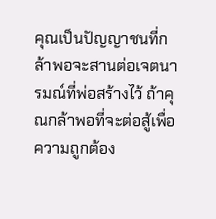คุณเป็นปัญญาชนที่กล้าพอจะสานต่อเจตนารมณ์ที่พ่อสร้างไว้ ถ้าคุณกล้าพอที่จะต่อสู้เพื่อความถูกต้อง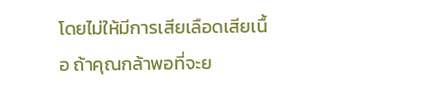โดยไม่ให้มีการเสียเลือดเสียเนื้อ ถ้าคุณกล้าพอที่จะย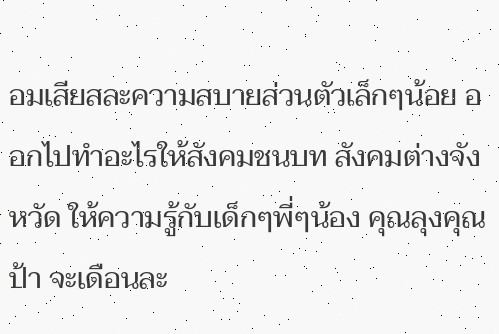อมเสียสละความสบายส่วนตัวเล็กๆน้อย ออกไปทำอะไรให้สังคมชนบท สังคมต่างจังหวัด ให้ความรู้กับเด็กๆพี่ๆน้อง คุณลุงคุณป้า จะเดือนละ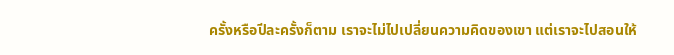ครั้งหรือปีละครั้งก็ตาม เราจะไม่ไปเปลี่ยนความคิดของเขา แต่เราจะไปสอนให้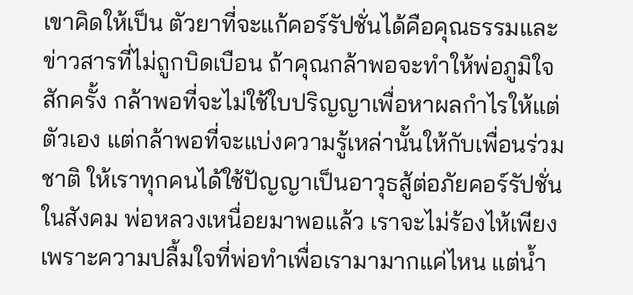เขาคิดให้เป็น ตัวยาที่จะแก้คอร์รัปชั่นได้คือคุณธรรมและข่าวสารที่ไม่ถูกบิดเบือน ถ้าคุณกล้าพอจะทำให้พ่อภูมิใจสักครั้ง กล้าพอที่จะไม่ใช้ใบปริญญาเพื่อหาผลกำไรให้แต่ตัวเอง แต่กล้าพอที่จะแบ่งความรู้เหล่านั้นให้กับเพื่อนร่วมชาติ ให้เราทุกคนได้ใช้ปัญญาเป็นอาวุธสู้ต่อภัยคอร์รัปชั่นในสังคม พ่อหลวงเหนื่อยมาพอแล้ว เราจะไม่ร้องไห้เพียงเพราะความปลื้มใจที่พ่อทำเพื่อเรามามากแค่ไหน แต่น้ำ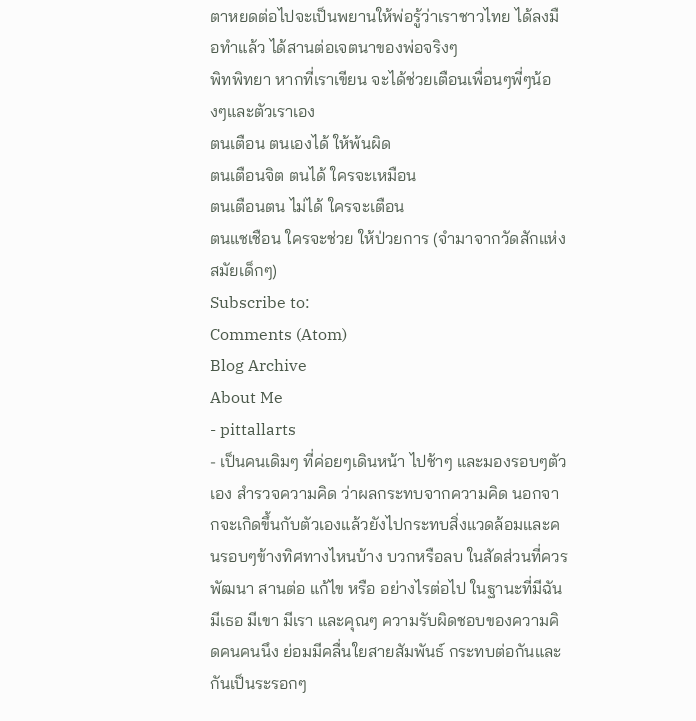ตาหยดต่อไปจะเป็นพยานให้พ่อรู้ว่าเราชาวไทย ได้ลงมือทำแล้ว ได้สานต่อเจตนาของพ่อจริงๆ
พิทพิทยา หากที่เราเขียน จะได้ช่วยเตือนเพื่อนๆพี่ๆน้องๆและตัวเราเอง
ตนเตือน ตนเองได้ ให้พ้นผิด
ตนเตือนจิต ตนได้ ใครจะเหมือน
ตนเตือนตน ไม่ได้ ใครจะเตือน
ตนแชเชือน ใครจะช่วย ให้ป่วยการ (จำมาจากวัดสักแห่ง สมัยเด็กๆ)
Subscribe to:
Comments (Atom)
Blog Archive
About Me
- pittallarts
- เป็นคนเดิมๆ ที่ค่อยๆเดินหน้า ไปช้าๆ และมองรอบๆตัวเอง สำรวจความคิด ว่าผลกระทบจากความคิด นอกจากจะเกิดขึ้นกับตัวเองแล้วยังไปกระทบสิ่งแวดล้อมและคนรอบๆข้างทิศทางไหนบ้าง บวกหรือลบ ในสัดส่วนที่ควรพัฒนา สานต่อ แก้ไข หรือ อย่างไรต่อไป ในฐานะที่มีฉัน มีเธอ มีเขา มีเรา และคุณๆ ความรับผิดชอบของความคิดคนคนนึง ย่อมมีคลื่นใยสายสัมพันธ์ กระทบต่อกันและกันเป็นระรอกๆ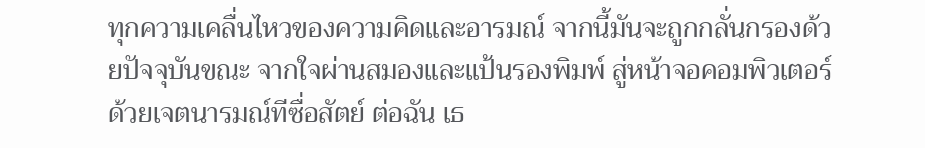ทุกความเคลื่นไหวของความคิดและอารมณ์ จากนี้มันจะถูกกลั่นกรองด้วยปัจจุบันขณะ จากใจผ่านสมองและแป้นรองพิมพ์ สู่หน้าจอคอมพิวเตอร์ ด้วยเจตนารมณ์ทีซื่อสัตย์ ต่อฉัน เธ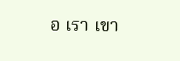อ เรา เขา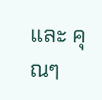และ คุณๆ